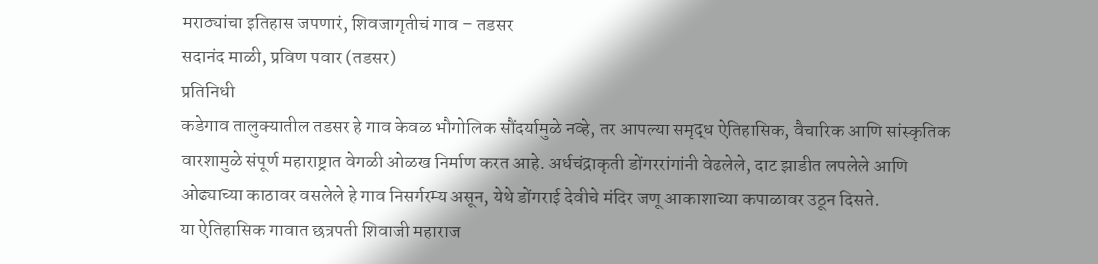मराठ्यांचा इतिहास जपणारं, शिवजागृतीचं गाव – तडसर
सदानंद माळी, प्रविण पवार (तडसर)
प्रतिनिधी
कडेगाव तालुक्यातील तडसर हे गाव केवळ भौगोलिक सौंदर्यामुळे नव्हे, तर आपल्या समृद्ध ऐतिहासिक, वैचारिक आणि सांस्कृतिक वारशामुळे संपूर्ण महाराष्ट्रात वेगळी ओळख निर्माण करत आहे. अर्धचंद्राकृती डोंगररांगांनी वेढलेले, दाट झाडीत लपलेले आणि ओढ्याच्या काठावर वसलेले हे गाव निसर्गरम्य असून, येथे डोंगराई देवीचे मंदिर जणू आकाशाच्या कपाळावर उठून दिसते.
या ऐतिहासिक गावात छत्रपती शिवाजी महाराज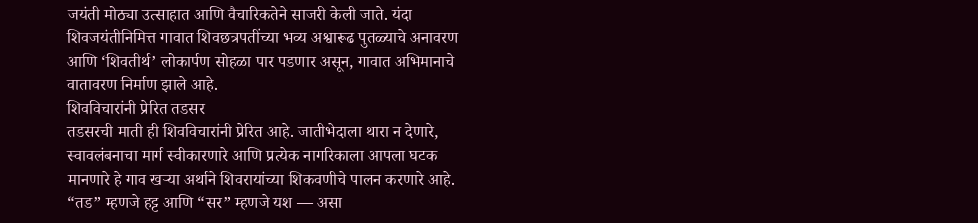जयंती मोठ्या उत्साहात आणि वैचारिकतेने साजरी केली जाते. यंदा शिवजयंतीनिमित्त गावात शिवछत्रपतींच्या भव्य अश्वारूढ पुतळ्याचे अनावरण आणि ‘शिवतीर्थ’ लोकार्पण सोहळा पार पडणार असून, गावात अभिमानाचे वातावरण निर्माण झाले आहे.
शिवविचारांनी प्रेरित तडसर
तडसरची माती ही शिवविचारांनी प्रेरित आहे. जातीभेदाला थारा न देणारे, स्वावलंबनाचा मार्ग स्वीकारणारे आणि प्रत्येक नागरिकाला आपला घटक मानणारे हे गाव खऱ्या अर्थाने शिवरायांच्या शिकवणीचे पालन करणारे आहे. “तड” म्हणजे हट्ट आणि “सर” म्हणजे यश — असा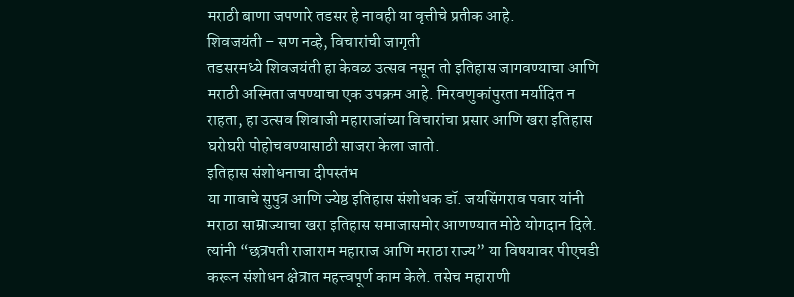मराठी बाणा जपणारे तडसर हे नावही या वृत्तीचे प्रतीक आहे.
शिवजयंती – सण नव्हे, विचारांची जागृती
तडसरमध्ये शिवजयंती हा केवळ उत्सव नसून तो इतिहास जागवण्याचा आणि मराठी अस्मिता जपण्याचा एक उपक्रम आहे. मिरवणुकांपुरता मर्यादित न राहता, हा उत्सव शिवाजी महाराजांच्या विचारांचा प्रसार आणि खरा इतिहास घरोघरी पोहोचवण्यासाठी साजरा केला जातो.
इतिहास संशोधनाचा दीपस्तंभ
या गावाचे सुपुत्र आणि ज्येष्ठ इतिहास संशोधक डॉ. जयसिंगराव पवार यांनी मराठा साम्राज्याचा खरा इतिहास समाजासमोर आणण्यात मोठे योगदान दिले. त्यांनी “छत्रपती राजाराम महाराज आणि मराठा राज्य” या विषयावर पीएचडी करून संशोधन क्षेत्रात महत्त्वपूर्ण काम केले. तसेच महाराणी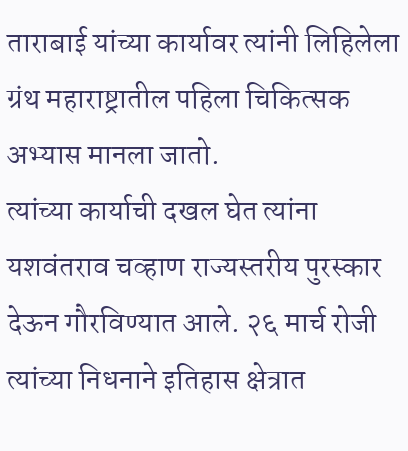ताराबाई यांच्या कार्यावर त्यांनी लिहिलेला ग्रंथ महाराष्ट्रातील पहिला चिकित्सक अभ्यास मानला जातो.
त्यांच्या कार्याची दखल घेत त्यांना यशवंतराव चव्हाण राज्यस्तरीय पुरस्कार देऊन गौरविण्यात आले. २६ मार्च रोजी त्यांच्या निधनाने इतिहास क्षेत्रात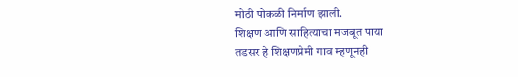मोठी पोकळी निर्माण झाली.
शिक्षण आणि साहित्याचा मजबूत पाया
तडसर हे शिक्षणप्रेमी गाव म्हणूनही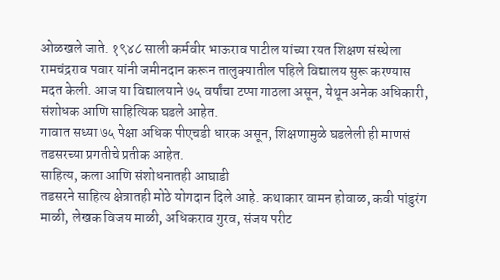ओळखले जाते. १९४८ साली कर्मवीर भाऊराव पाटील यांच्या रयत शिक्षण संस्थेला रामचंद्रराव पवार यांनी जमीनदान करून तालुक्यातील पहिले विद्यालय सुरू करण्यास मदत केली. आज या विद्यालयाने ७५ वर्षांचा टप्पा गाठला असून, येथून अनेक अधिकारी, संशोधक आणि साहित्यिक घडले आहेत.
गावात सध्या ७५ पेक्षा अधिक पीएचडी धारक असून, शिक्षणामुळे घडलेली ही माणसं तडसरच्या प्रगतीचे प्रतीक आहेत.
साहित्य, कला आणि संशोधनातही आघाडी
तडसरने साहित्य क्षेत्रातही मोठे योगदान दिले आहे. कथाकार वामन होवाळ, कवी पांडुरंग माळी, लेखक विजय माळी, अधिकराव गुरव, संजय परीट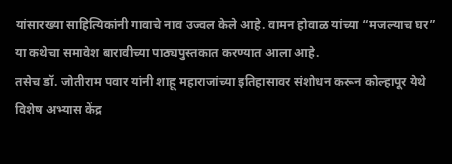यांसारख्या साहित्यिकांनी गावाचे नाव उज्वल केले आहे. वामन होवाळ यांच्या “मजल्याच घर” या कथेचा समावेश बारावीच्या पाठ्यपुस्तकात करण्यात आला आहे.
तसेच डॉ. जोतीराम पवार यांनी शाहू महाराजांच्या इतिहासावर संशोधन करून कोल्हापूर येथे विशेष अभ्यास केंद्र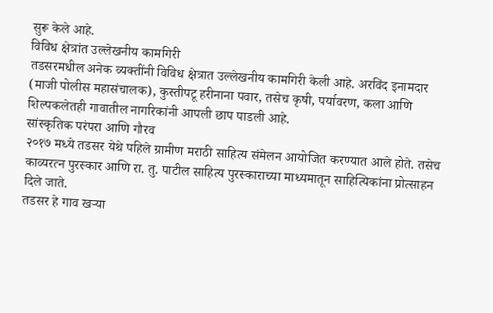सुरू केले आहे.
विविध क्षेत्रांत उल्लेखनीय कामगिरी
तडसरमधील अनेक व्यक्तींनी विविध क्षेत्रात उल्लेखनीय कामगिरी केली आहे. अरविंद इनामदार (माजी पोलीस महासंचालक), कुस्तीपटू हरीनाना पवार, तसेच कृषी, पर्यावरण, कला आणि शिल्पकलेतही गावातील नागरिकांनी आपली छाप पाडली आहे.
सांस्कृतिक परंपरा आणि गौरव
२०१७ मध्ये तडसर येथे पहिले ग्रामीण मराठी साहित्य संमेलन आयोजित करण्यात आले होते. तसेच काव्यरत्न पुरस्कार आणि रा. तु. पाटील साहित्य पुरस्काराच्या माध्यमातून साहित्यिकांना प्रोत्साहन दिले जाते.
तडसर हे गाव खऱ्या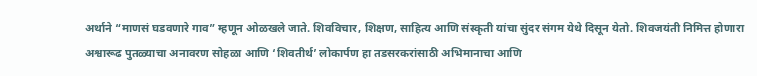अर्थाने “माणसं घडवणारे गाव” म्हणून ओळखले जाते. शिवविचार, शिक्षण, साहित्य आणि संस्कृती यांचा सुंदर संगम येथे दिसून येतो. शिवजयंती निमित्त होणारा अश्वारूढ पुतळ्याचा अनावरण सोहळा आणि ‘शिवतीर्थ’ लोकार्पण हा तडसरकरांसाठी अभिमानाचा आणि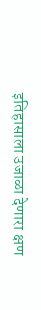इतिहासाला उजाळा देणारा क्षण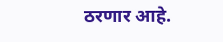ठरणार आहे.